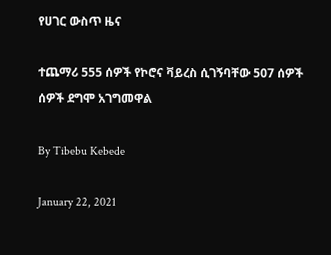የሀገር ውስጥ ዜና

ተጨማሪ 555 ሰዎች የኮሮና ቫይረስ ሲገኝባቸው 507 ሰዎች ሰዎች ደግሞ አገግመዋል

By Tibebu Kebede

January 22, 2021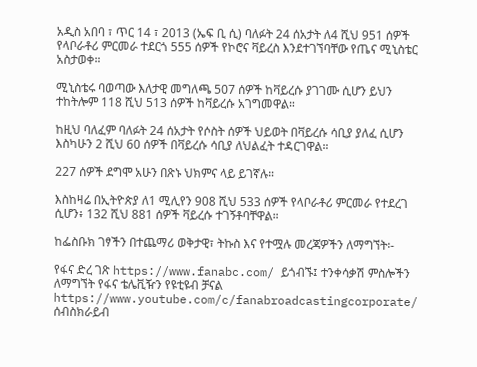አዲስ አበባ ፣ ጥር 14 ፣ 2013 (ኤፍ ቢ ሲ) ባለፉት 24 ሰአታት ለ4 ሺህ 951 ሰዎች የላቦራቶሪ ምርመራ ተደርጎ 555 ሰዎች የኮሮና ቫይረስ እንደተገኘባቸው የጤና ሚኒስቴር አስታወቀ።

ሚኒስቴሩ ባወጣው እለታዊ መግለጫ 507 ሰዎች ከቫይረሱ ያገገሙ ሲሆን ይህን ተከትሎም 118 ሺህ 513 ሰዎች ከቫይረሱ አገግመዋል።

ከዚህ ባለፈም ባለፉት 24 ሰአታት የሶስት ሰዎች ህይወት በቫይረሱ ሳቢያ ያለፈ ሲሆን እስካሁን 2 ሺህ 60 ሰዎች በቫይረሱ ሳቢያ ለህልፈት ተዳርገዋል።

227 ሰዎች ደግሞ አሁን በጽኑ ህክምና ላይ ይገኛሉ።

እስከዛሬ በኢትዮጵያ ለ1 ሚሊየን 908 ሺህ 533 ሰዎች የላቦራቶሪ ምርመራ የተደረገ ሲሆን፥ 132 ሺህ 881 ሰዎች ቫይረሱ ተገኝቶባቸዋል።

ከፌስቡክ ገፃችን በተጨማሪ ወቅታዊ፣ ትኩስ እና የተሟሉ መረጃዎችን ለማግኘት፡-

የፋና ድረ ገጽ https://www.fanabc.com/ ይጎብኙ፤ ተንቀሳቃሽ ምስሎችን ለማግኘት የፋና ቴሌቪዥን የዩቲዩብ ቻናል https://www.youtube.com/c/fanabroadcastingcorporate/ ሰብስክራይብ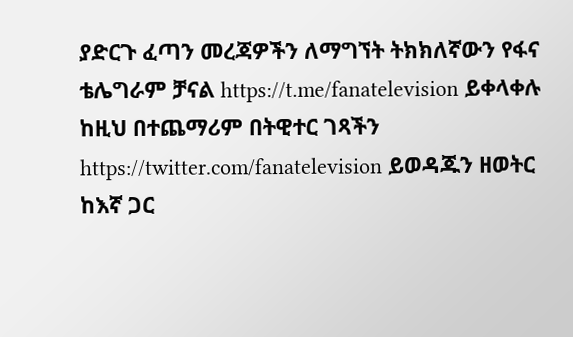ያድርጉ ፈጣን መረጃዎችን ለማግኘት ትክክለኛውን የፋና ቴሌግራም ቻናል https://t.me/fanatelevision ይቀላቀሉ ከዚህ በተጨማሪም በትዊተር ገጻችን https://twitter.com/fanatelevision ይወዳጁን ዘወትር ከእኛ ጋር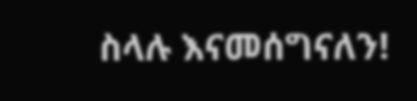ስላሉ እናመሰግናለን!